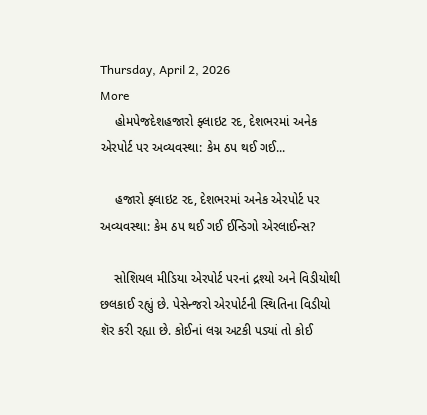Thursday, April 2, 2026
More
    હોમપેજદેશહજારો ફ્લાઇટ રદ, દેશભરમાં અનેક એરપોર્ટ પર અવ્યવસ્થા: કેમ ઠપ થઈ ગઈ...

    હજારો ફ્લાઇટ રદ, દેશભરમાં અનેક એરપોર્ટ પર અવ્યવસ્થા: કેમ ઠપ થઈ ગઈ ઈન્ડિગો એરલાઈન્સ?

    સોશિયલ મીડિયા એરપોર્ટ પરનાં દ્રશ્યો અને વિડીયોથી છલકાઈ રહ્યું છે. પેસેન્જરો એરપોર્ટની સ્થિતિના વિડીયો શૅર કરી રહ્યા છે. કોઈનાં લગ્ન અટકી પડ્યાં તો કોઈ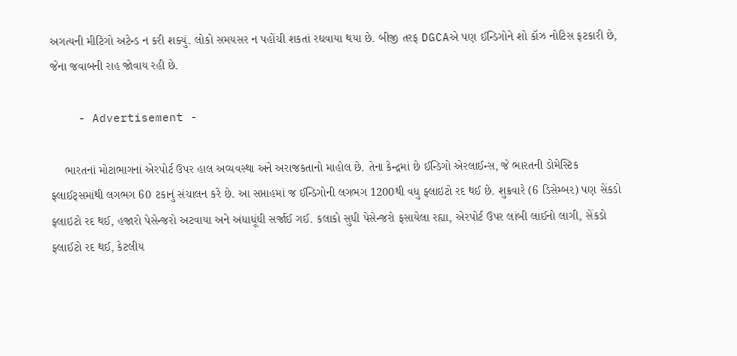અગત્યની મીટિંગો અટેન્ડ ન કરી શક્યું. લોકો સમયસર ન પહોંચી શકતાં રઘવાયા થયા છે. બીજી તરફ DGCAએ પણ ઈન્ડિગોને શો કૉઝ નોટિસ ફટકારી છે, જેના જવાબની રાહ જોવાય રહી છે.

    - Advertisement -

    ભારતનાં મોટાભાગનાં એરપોર્ટ ઉપર હાલ અવ્યવસ્થા અને અરાજકતાનો માહોલ છે. તેના કેન્દ્રમાં છે ઈન્ડિગો એરલાઈન્સ, જે ભારતની ડોમેસ્ટિક ફ્લાઈટ્સમાંથી લગભગ 60 ટકાનું સંચાલન કરે છે. આ સપ્તાહમાં જ ઈન્ડિગોની લગભગ 1200થી વધુ ફ્લાઇટો રદ થઈ છે. શુક્રવારે (6 ડિસેમ્બર) પણ સેંકડો ફ્લાઇટો રદ થઈ, હજારો પેસેન્જરો અટવાયા અને અંધાધૂંધી સર્જાઈ ગઈ. કલાકો સુધી પેસેન્જરો ફસાયેલા રહ્યા, એરપોર્ટ ઉપર લાંબી લાઈનો લાગી, સેંકડો ફ્લાઈટો રદ થઈ, કેટલીય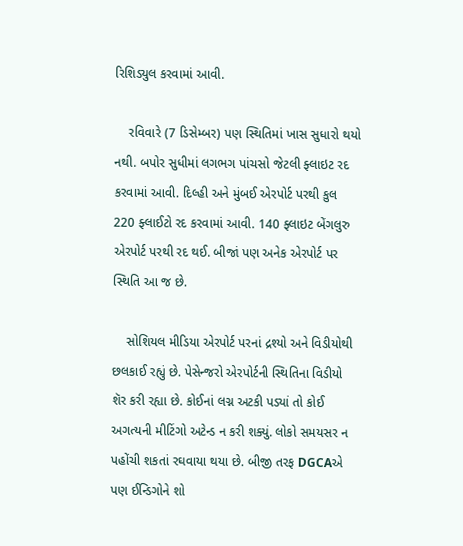રિશિડ્યુલ કરવામાં આવી.

    રવિવારે (7 ડિસેમ્બર) પણ સ્થિતિમાં ખાસ સુધારો થયો નથી. બપોર સુધીમાં લગભગ પાંચસો જેટલી ફ્લાઇટ રદ કરવામાં આવી. દિલ્હી અને મુંબઈ એરપોર્ટ પરથી કુલ 220 ફ્લાઈટો રદ કરવામાં આવી. 140 ફ્લાઇટ બેંગલુરુ એરપોર્ટ પરથી રદ થઈ. બીજાં પણ અનેક એરપોર્ટ પર સ્થિતિ આ જ છે.

    સોશિયલ મીડિયા એરપોર્ટ પરનાં દ્રશ્યો અને વિડીયોથી છલકાઈ રહ્યું છે. પેસેન્જરો એરપોર્ટની સ્થિતિના વિડીયો શૅર કરી રહ્યા છે. કોઈનાં લગ્ન અટકી પડ્યાં તો કોઈ અગત્યની મીટિંગો અટેન્ડ ન કરી શક્યું. લોકો સમયસર ન પહોંચી શકતાં રઘવાયા થયા છે. બીજી તરફ DGCAએ પણ ઈન્ડિગોને શો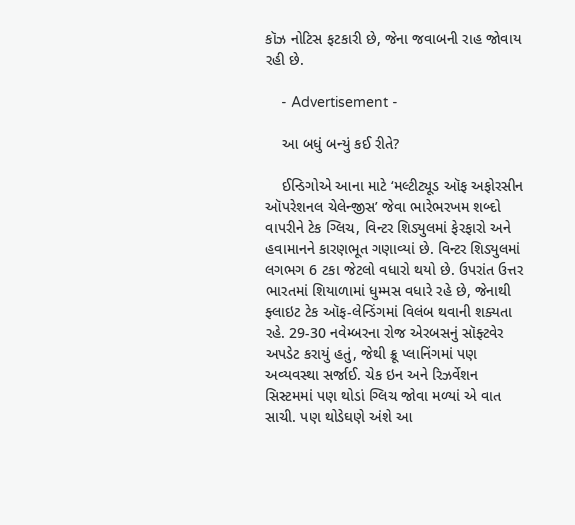કૉઝ નોટિસ ફટકારી છે, જેના જવાબની રાહ જોવાય રહી છે.

    - Advertisement -

    આ બધું બન્યું કઈ રીતે?

    ઈન્ડિગોએ આના માટે ‘મલ્ટીટ્યૂડ ઑફ અફોરસીન ઑપરેશનલ ચેલેન્જીસ’ જેવા ભારેભરખમ શબ્દો વાપરીને ટેક ગ્લિચ, વિન્ટર શિડ્યુલમાં ફેરફારો અને હવામાનને કારણભૂત ગણાવ્યાં છે. વિન્ટર શિડ્યુલમાં લગભગ 6 ટકા જેટલો વધારો થયો છે. ઉપરાંત ઉત્તર ભારતમાં શિયાળામાં ધુમ્મસ વધારે રહે છે, જેનાથી ફ્લાઇટ ટેક ઑફ-લેન્ડિંગમાં વિલંબ થવાની શક્યતા રહે. 29-30 નવેમ્બરના રોજ એરબસનું સૉફ્ટવેર અપડેટ કરાયું હતું, જેથી ક્રૂ પ્લાનિંગમાં પણ અવ્યવસ્થા સર્જાઈ. ચેક ઇન અને રિઝર્વેશન સિસ્ટમમાં પણ થોડાં ગ્લિચ જોવા મળ્યાં એ વાત સાચી. પણ થોડેઘણે અંશે આ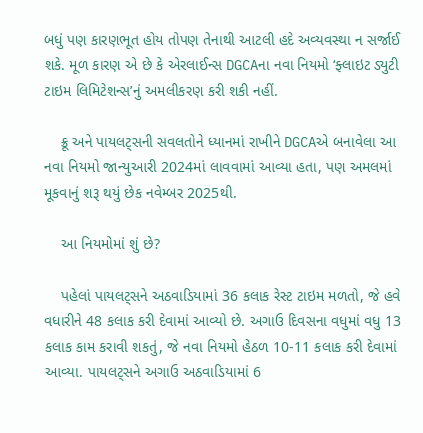બધું પણ કારણભૂત હોય તોપણ તેનાથી આટલી હદે અવ્યવસ્થા ન સર્જાઈ શકે. મૂળ કારણ એ છે કે એરલાઈન્સ DGCAના નવા નિયમો ‘ફ્લાઇટ ડ્યુટી ટાઇમ લિમિટેશન્સ’નું અમલીકરણ કરી શકી નહીં.

    ક્રૂ અને પાયલટ્સની સવલતોને ધ્યાનમાં રાખીને DGCAએ બનાવેલા આ નવા નિયમો જાન્યુઆરી 2024માં લાવવામાં આવ્યા હતા, પણ અમલમાં મૂકવાનું શરૂ થયું છેક નવેમ્બર 2025થી.

    આ નિયમોમાં શું છે?

    પહેલાં પાયલટ્સને અઠવાડિયામાં 36 કલાક રેસ્ટ ટાઇમ મળતો, જે હવે વધારીને 48 કલાક કરી દેવામાં આવ્યો છે. અગાઉ દિવસના વધુમાં વધુ 13 કલાક કામ કરાવી શકતું, જે નવા નિયમો હેઠળ 10-11 કલાક કરી દેવામાં આવ્યા. પાયલટ્સને અગાઉ અઠવાડિયામાં 6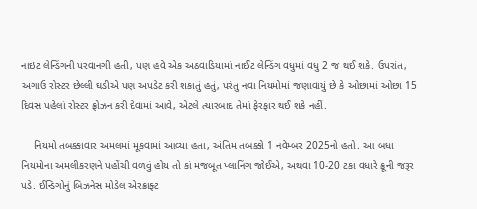નાઇટ લેન્ડિંગની પરવાનગી હતી, પણ હવે એક અઠવાડિયામાં નાઈટ લેન્ડિંગ વધુમાં વધુ 2 જ થઈ શકે. ઉપરાંત, અગાઉ રોસ્ટર છેલ્લી ઘડીએ પણ અપડેટ કરી શકાતું હતું, પરંતુ નવા નિયમોમાં જણાવાયું છે કે ઓછામાં ઓછા 15 દિવસ પહેલાં રોસ્ટર ફ્રોઝન કરી દેવામાં આવે, એટલે ત્યારબાદ તેમાં ફેરફાર થઈ શકે નહીં.

    નિયમો તબક્કાવાર અમલમાં મૂકવામાં આવ્યા હતા, અંતિમ તબક્કો 1 નવેમ્બર 2025નો હતો. આ બધા નિયમોના અમલીકરણને પહોંચી વળવું હોય તો કાં મજબૂત પ્લાનિંગ જોઈએ, અથવા 10-20 ટકા વધારે ક્રૂની જરૂર પડે. ઈન્ડિગોનું બિઝનેસ મોડેલ એરક્રાફ્ટ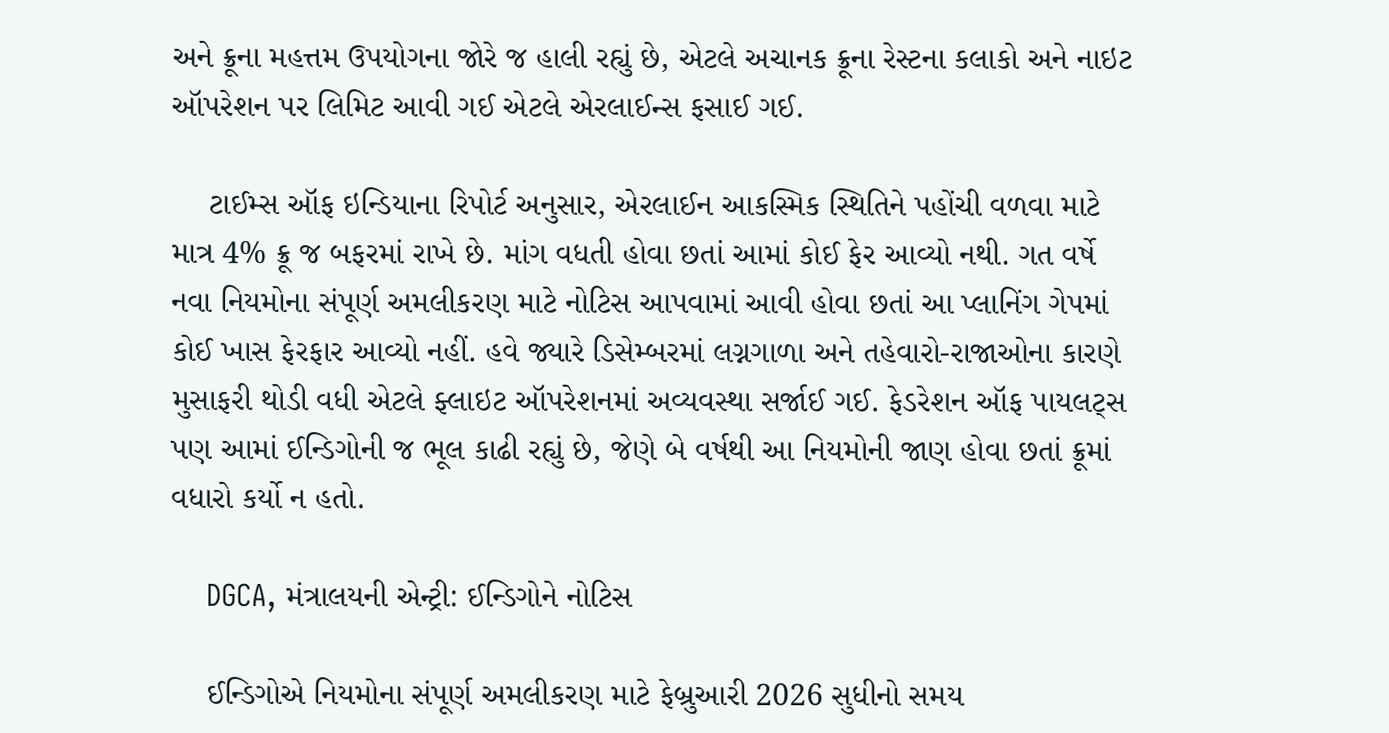અને ક્રૂના મહત્તમ ઉપયોગના જોરે જ હાલી રહ્યું છે, એટલે અચાનક ક્રૂના રેસ્ટના કલાકો અને નાઇટ ઑપરેશન પર લિમિટ આવી ગઈ એટલે એરલાઈન્સ ફસાઈ ગઈ.

    ટાઈમ્સ ઑફ ઇન્ડિયાના રિપોર્ટ અનુસાર, એરલાઈન આકસ્મિક સ્થિતિને પહોંચી વળવા માટે માત્ર 4% ક્રૂ જ બફરમાં રાખે છે. માંગ વધતી હોવા છતાં આમાં કોઈ ફેર આવ્યો નથી. ગત વર્ષે નવા નિયમોના સંપૂર્ણ અમલીકરણ માટે નોટિસ આપવામાં આવી હોવા છતાં આ પ્લાનિંગ ગેપમાં કોઈ ખાસ ફેરફાર આવ્યો નહીં. હવે જ્યારે ડિસેમ્બરમાં લગ્નગાળા અને તહેવારો-રાજાઓના કારણે મુસાફરી થોડી વધી એટલે ફ્લાઇટ ઑપરેશનમાં અવ્યવસ્થા સર્જાઈ ગઈ. ફેડરેશન ઑફ પાયલટ્સ પણ આમાં ઈન્ડિગોની જ ભૂલ કાઢી રહ્યું છે, જેણે બે વર્ષથી આ નિયમોની જાણ હોવા છતાં ક્રૂમાં વધારો કર્યો ન હતો.

    DGCA, મંત્રાલયની એન્ટ્રી: ઈન્ડિગોને નોટિસ

    ઈન્ડિગોએ નિયમોના સંપૂર્ણ અમલીકરણ માટે ફેબ્રુઆરી 2026 સુધીનો સમય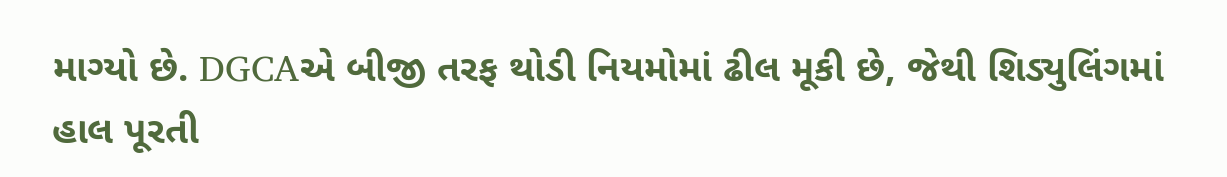માગ્યો છે. DGCAએ બીજી તરફ થોડી નિયમોમાં ઢીલ મૂકી છે, જેથી શિડ્યુલિંગમાં હાલ પૂરતી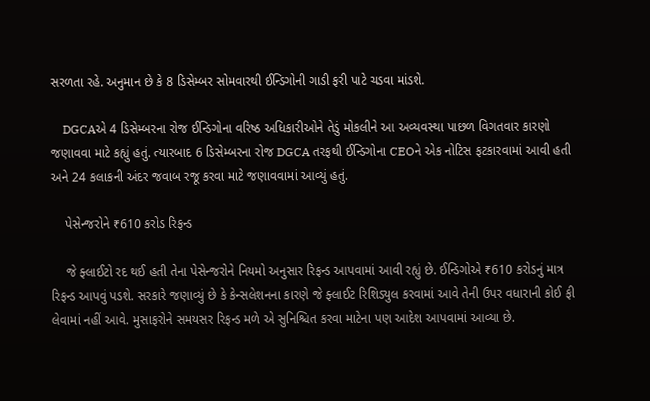સરળતા રહે. અનુમાન છે કે 8 ડિસેમ્બર સોમવારથી ઈન્ડિગોની ગાડી ફરી પાટે ચડવા માંડશે.

    DGCAએ 4 ડિસેમ્બરના રોજ ઈન્ડિગોના વરિષ્ઠ અધિકારીઓને તેડું મોકલીને આ અવ્યવસ્થા પાછળ વિગતવાર કારણો જણાવવા માટે કહ્યું હતું. ત્યારબાદ 6 ડિસેમ્બરના રોજ DGCA તરફથી ઈન્ડિગોના CEOને એક નોટિસ ફટકારવામાં આવી હતી અને 24 કલાકની અંદર જવાબ રજૂ કરવા માટે જણાવવામાં આવ્યું હતું.

    પેસેન્જરોને ₹610 કરોડ રિફન્ડ

    જે ફ્લાઈટો રદ થઈ હતી તેના પેસેન્જરોને નિયમો અનુસાર રિફન્ડ આપવામાં આવી રહ્યું છે. ઈન્ડિગોએ ₹610 કરોડનું માત્ર રિફન્ડ આપવું પડશે. સરકારે જણાવ્યું છે કે કેન્સલેશનના કારણે જે ફ્લાઈટ રિશિડ્યુલ કરવામાં આવે તેની ઉપર વધારાની કોઈ ફી લેવામાં નહીં આવે. મુસાફરોને સમયસર રિફન્ડ મળે એ સુનિશ્ચિત કરવા માટેના પણ આદેશ આપવામાં આવ્યા છે.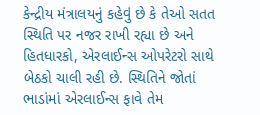કેન્દ્રીય મંત્રાલયનું કહેવું છે કે તેઓ સતત સ્થિતિ પર નજર રાખી રહ્યા છે અને હિતધારકો, એરલાઈન્સ ઓપરેટરો સાથે બેઠકો ચાલી રહી છે. સ્થિતિને જોતાં ભાડાંમાં એરલાઈન્સ ફાવે તેમ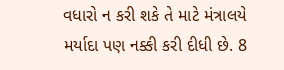વધારો ન કરી શકે તે માટે મંત્રાલયે મર્યાદા પણ નક્કી કરી દીધી છે. 8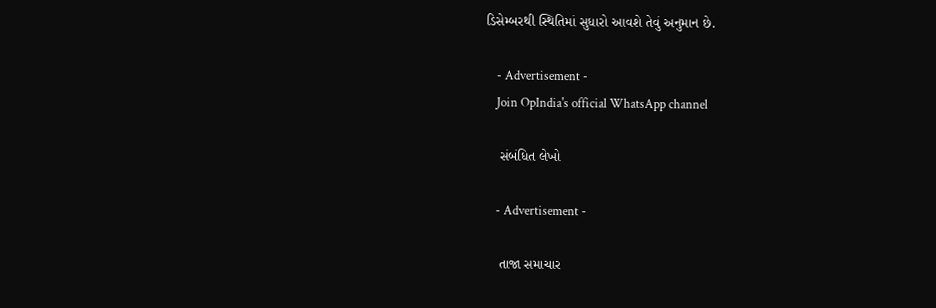ડિસેમ્બરથી સ્થિતિમાં સુધારો આવશે તેવું અનુમાન છે.

    - Advertisement -
    Join OpIndia's official WhatsApp channel

    સંબંધિત લેખો

    - Advertisement -

    તાજા સમાચાર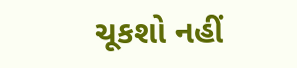ચૂકશો નહીં